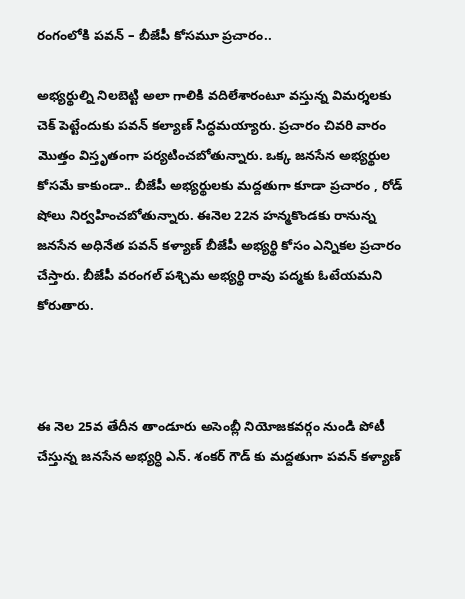రంగంలోకి పవన్ – బీజేపీ కోసమూ ప్రచారం..

అభ్యర్థుల్ని నిలబెట్టి అలా గాలికి వదిలేశారంటూ వస్తున్న విమర్శలకు చెక్ పెట్టేందుకు పవన్ కల్యాణ్ సిద్ధమయ్యారు. ప్రచారం చివరి వారం మొత్తం విస్తృతంగా పర్యటించబోతున్నారు. ఒక్క జనసేన అభ్యర్థుల కోసమే కాకుండా.. బీజేపీ అభ్యర్థులకు మద్దతుగా కూడా ప్రచారం , రోడ్ షోలు నిర్వహించబోతున్నారు. ఈనెల 22న హన్మకొండకు రానున్న జనసేన అధినేత పవన్ కళ్యాణ్ బీజేపీ అభ్యర్థి కోసం ఎన్నికల ప్రచారం చేస్తారు. బీజేపీ వరంగల్ పశ్చిమ అభ్యర్థి రావు పద్మకు ఓటేయమని కోరుతారు.



ఈ నెల 25వ తేదీన తాండూరు అసెంబ్లీ నియోజకవర్గం నుండి పోటీ చేస్తున్న జనసేన అభ్యర్ధి ఎన్. శంకర్ గౌడ్ కు మద్దతుగా పవన్ కళ్యాణ్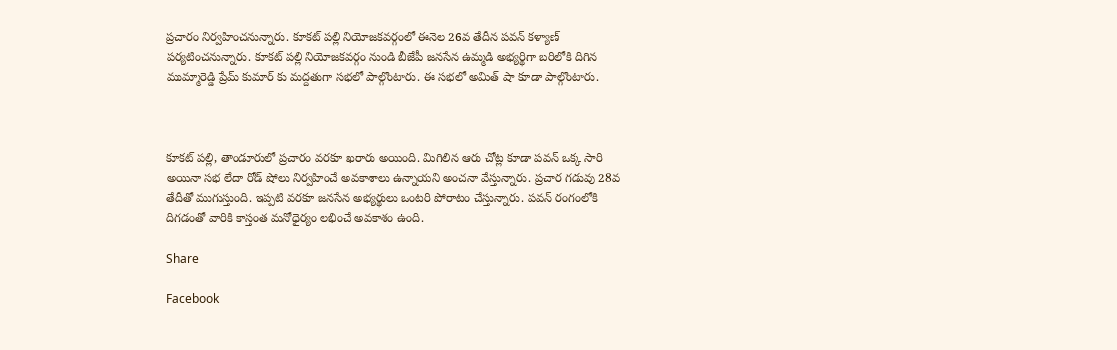ప్రచారం నిర్వహించనున్నారు. కూకట్ పల్లి నియోజకవర్గంలో ఈనెల 26వ తేదీన పవన్ కళ్యాణ్ పర్యటించనున్నారు. కూకట్ పల్లి నియోజకవర్గం నుండి బీజేపీ జనసేన ఉమ్మడి అభ్యర్థిగా బరిలోకి దిగిన ముమ్మారెడ్డి ప్రేమ్ కుమార్ కు మద్దతుగా సభలో పాల్గొంటారు. ఈ సభలో అమిత్ షా కూడా పాల్గొంటారు.



కూకట్ పల్లి, తాండూరులో ప్రచారం వరకూ ఖరారు అయింది. మిగిలిన ఆరు చోట్ల కూడా పవన్ ఒక్క సారి అయినా సభ లేదా రోడ్ షోలు నిర్వహించే అవకాశాలు ఉన్నాయని అంచనా వేస్తున్నారు. ప్రచార గడువు 28వ తేదీతో ముగుస్తుంది. ఇప్పటి వరకూ జనసేన అభ్యర్థులు ఒంటరి పోరాటం చేస్తున్నారు. పవన్ రంగంలోకి దిగడంతో వారికి కాస్తంత మనోధైర్యం లభించే అవకాశం ఉంది.

Share

Facebook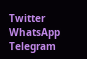Twitter
WhatsApp
Telegram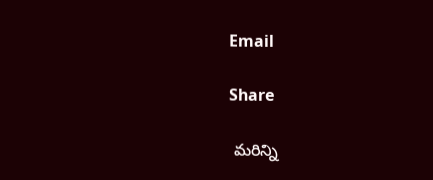Email

Share

 మరిన్ని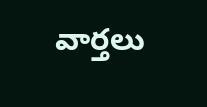వార్తలు